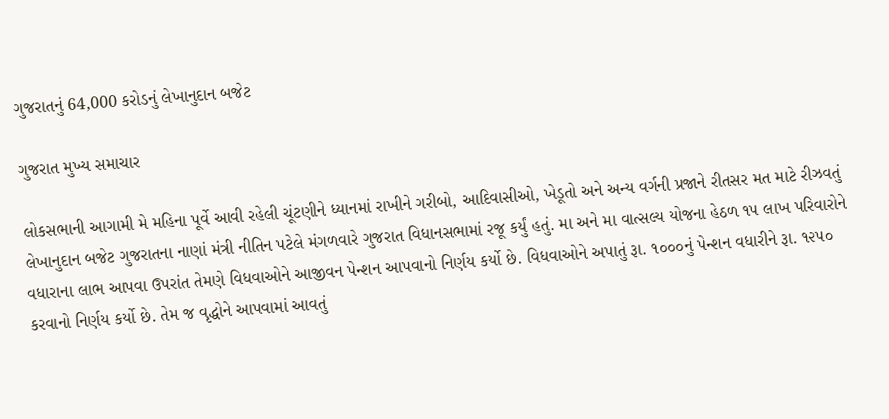ગુજરાતનું 64,000 કરોડનું લેખાનુદાન બજેટ

ગુજરાત મુખ્ય સમાચાર

લોકસભાની આગામી મે મહિના પૂર્વે આવી રહેલી ચૂંટણીને ધ્યાનમાં રાખીને ગરીબો, આદિવાસીઓ, ખેડૂતો અને અન્ય વર્ગની પ્રજાને રીતસર મત માટે રીઝવતું લેખાનુદાન બજેટ ગુજરાતના નાણાં મંત્રી નીતિન પટેલે મંગળવારે ગુજરાત વિધાનસભામાં રજૂ કર્યું હતું. મા અને મા વાત્સલ્ય યોજના હેઠળ ૧૫ લાખ પરિવારોને વધારાના લાભ આપવા ઉપરાંત તેમણે વિધવાઓને આજીવન પેન્શન આપવાનો નિર્ણય કર્યો છે. વિધવાઓને અપાતું રૂા. ૧૦૦૦નું પેન્શન વધારીને રૂા. ૧૨૫૦ કરવાનો નિર્ણય કર્યો છે. તેમ જ વૃદ્ધોને આપવામાં આવતું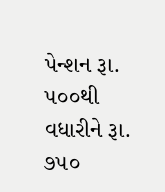પેન્શન રૂા. ૫૦૦થી વધારીને રૂા. ૭૫૦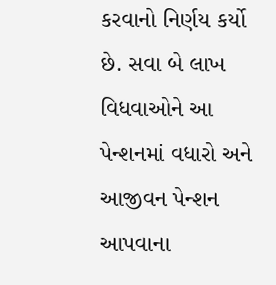કરવાનો નિર્ણય કર્યો છે. સવા બે લાખ વિધવાઓને આ પેન્શનમાં વધારો અને આજીવન પેન્શન આપવાના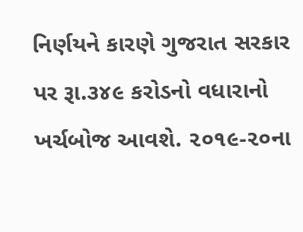નિર્ણયને કારણે ગુજરાત સરકાર પર રૂા.૩૪૯ કરોડનો વધારાનો ખર્ચબોજ આવશે. ૨૦૧૯-૨૦ના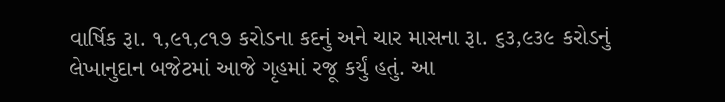વાર્ષિક રૂા. ૧,૯૧,૮૧૭ કરોડના કદનું અને ચાર માસના રૂા. ૬૩,૯૩૯ કરોડનું લેખાનુદાન બજેટમાં આજે ગૃહમાં રજૂ કર્યું હતું. આ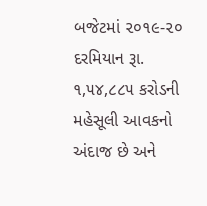બજેટમાં ૨૦૧૯-૨૦ દરમિયાન રૂા. ૧,૫૪,૮૮૫ કરોડની મહેસૂલી આવકનો અંદાજ છે અને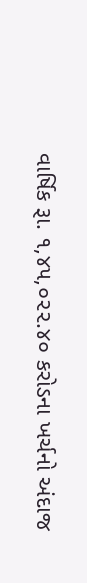વાર્ષિક રૂા. ૧,૪૫,૦૨૨.૪૦ કરોડના ખર્ચનો અંદાજ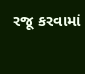રજૂ કરવામાં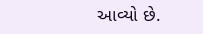આવ્યો છે.